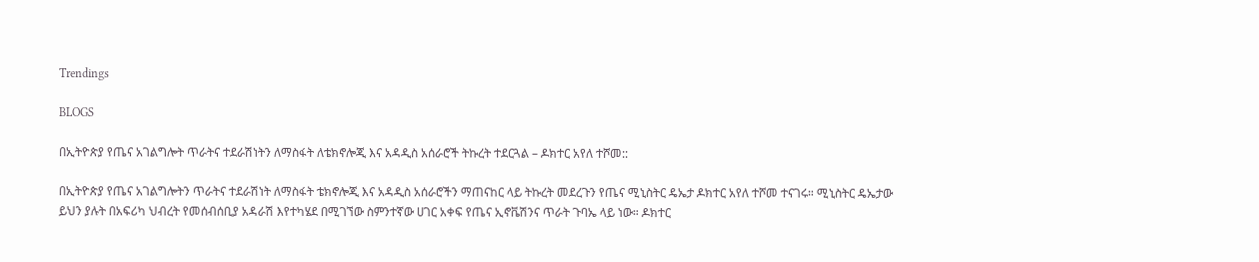Trendings

BLOGS

በኢትዮጵያ የጤና አገልግሎት ጥራትና ተደራሽነትን ለማስፋት ለቴክኖሎጂ እና አዳዲስ አሰራሮች ትኩረት ተደርጓል – ዶክተር አየለ ተሾመ::

በኢትዮጵያ የጤና አገልግሎትን ጥራትና ተደራሽነት ለማስፋት ቴክኖሎጂ እና አዳዲስ አሰራሮችን ማጠናከር ላይ ትኩረት መደረጉን የጤና ሚኒስትር ዴኤታ ዶክተር አየለ ተሾመ ተናገሩ። ሚኒስትር ዴኤታው ይህን ያሉት በአፍሪካ ህብረት የመሰብሰቢያ አዳራሽ እየተካሄደ በሚገኘው ስምንተኛው ሀገር አቀፍ የጤና ኢኖቬሽንና ጥራት ጉባኤ ላይ ነው። ዶክተር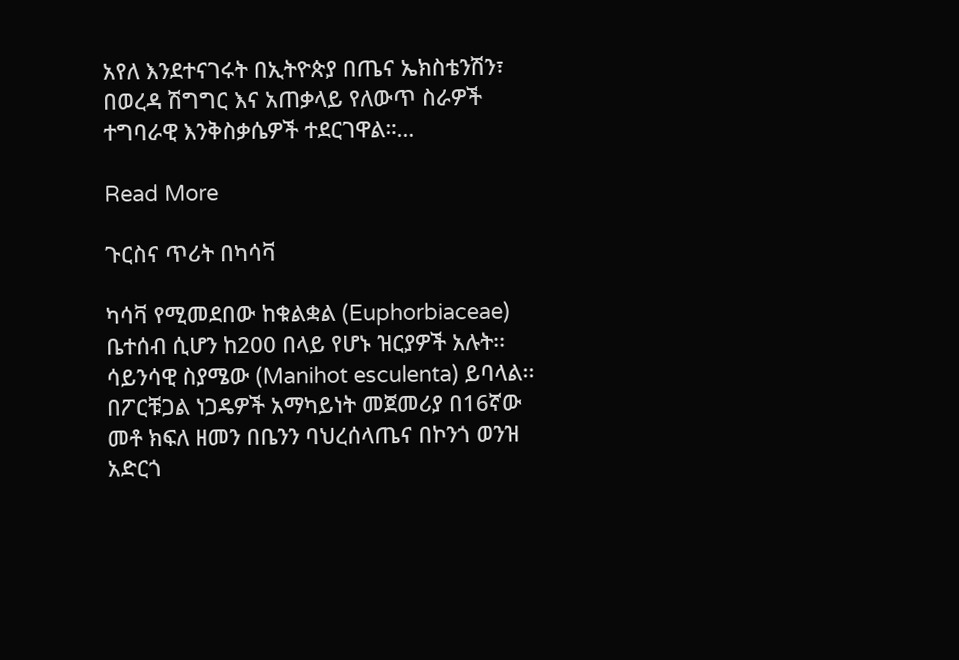አየለ እንደተናገሩት በኢትዮጵያ በጤና ኤክስቴንሽን፣ በወረዳ ሽግግር እና አጠቃላይ የለውጥ ስራዎች ተግባራዊ እንቅስቃሴዎች ተደርገዋል።…

Read More

ጉርስና ጥሪት በካሳቫ

ካሳቫ የሚመደበው ከቁልቋል (Euphorbiaceae) ቤተሰብ ሲሆን ከ200 በላይ የሆኑ ዝርያዎች አሉት፡፡ ሳይንሳዊ ስያሜው (Manihot esculenta) ይባላል፡፡ በፖርቹጋል ነጋዴዎች አማካይነት መጀመሪያ በ16ኛው መቶ ክፍለ ዘመን በቤንን ባህረሰላጤና በኮንጎ ወንዝ አድርጎ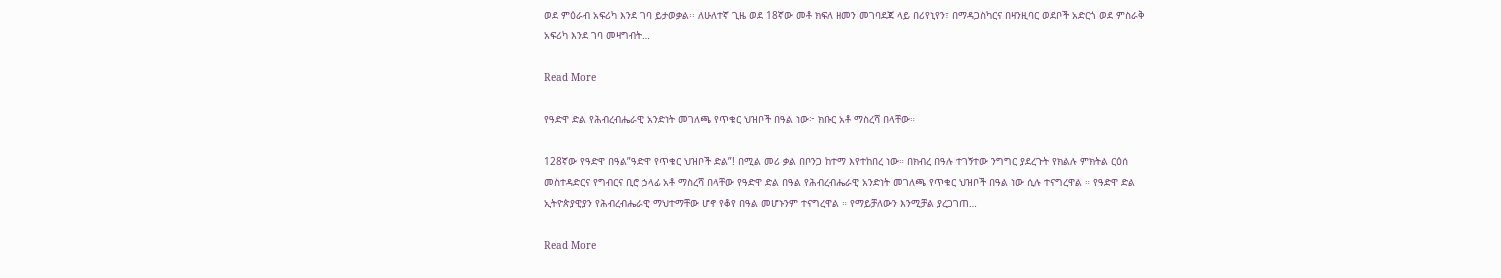ወደ ምዕራብ አፍሪካ እንደ ገባ ይታወቃል፡፡ ለሁለተኛ ጊዜ ወደ 18ኛው መቶ ክፍለ ዘመን መገባደጃ ላይ በሪየኒየን፣ በማዳጋስካርና በዛንዚባር ወደቦች አድርጎ ወደ ምስራቅ አፍሪካ እንደ ገባ መዛግብት…

Read More

የዓድዋ ድል የሕብረብሔራዊ አንድነት መገለጫ የጥቁር ህዝቦች በዓል ነው፦ ክቡር አቶ ማስረሻ በላቸው።

128ኛው የዓድዋ በዓል”ዓድዋ የጥቁር ህዝቦች ድል”! በሚል መሪ ቃል በቦንጋ ከተማ እየተከበረ ነው። በክብረ በዓሉ ተገኝተው ንግግር ያደረጉት የክልሉ ምክትል ርዕሰ መስተዳድርና የግብርና ቢሮ ኃላፊ አቶ ማስረሻ በላቸው የዓድዋ ድል በዓል የሕብረብሔራዊ አንድነት መገለጫ የጥቁር ህዝቦች በዓል ነው ሲሉ ተናግረዋል ። የዓድዋ ድል ኢትዮጵያዊያን የሕብረብሔራዊ ማህተማቸው ሆኖ የቆየ በዓል መሆኑንም ተናግረዋል ። የማይቻለውን እንሚቻል ያረጋገጠ…

Read More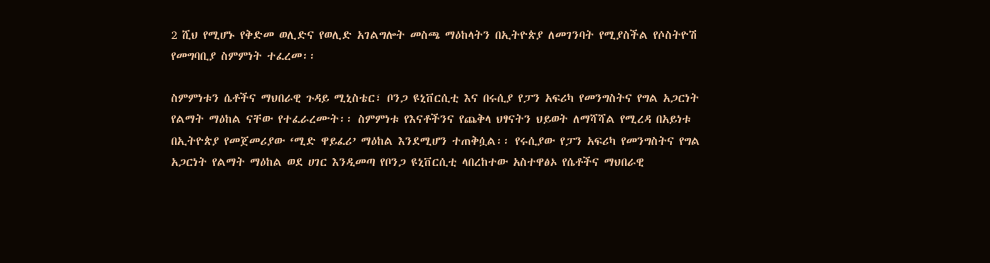2 ሺህ የሚሆኑ የቅድመ ወሊድና የወሊድ አገልግሎት መስጫ ማዕከላትን በኢትዮጵያ ለመገንባት የሚያስችል የሶስትዮሽ የመግባቢያ ስምምነት ተፈረመ፡፡

ስምምነቱን ሴቶችና ማህበራዊ ጉዳይ ሚኒስቴር፣ ቦንጋ ዩኒቨርሲቲ እና በሩሲያ የፓን አፍሪካ የመንግስትና የግል አጋርነት የልማት ማዕከል ናቸው የተፈራረሙት፡፡ ስምምነቱ የእናቶችንና የጨቅላ ህፃናትን ህይወት ለማሻሻል የሚረዳ በአይነቱ በኢትዮጵያ የመጀመሪያው ‘ሚድ ዋይፈሪ’ ማዕከል እንደሚሆን ተጠቅሷል፡፡ የሩሲያው የፓን አፍሪካ የመንግስትና የግል አጋርነት የልማት ማዕከል ወደ ሀገር እንዲመጣ የቦንጋ ዩኒቨርሲቲ ላበረከተው አስተዋፅኦ የሴቶችና ማህበራዊ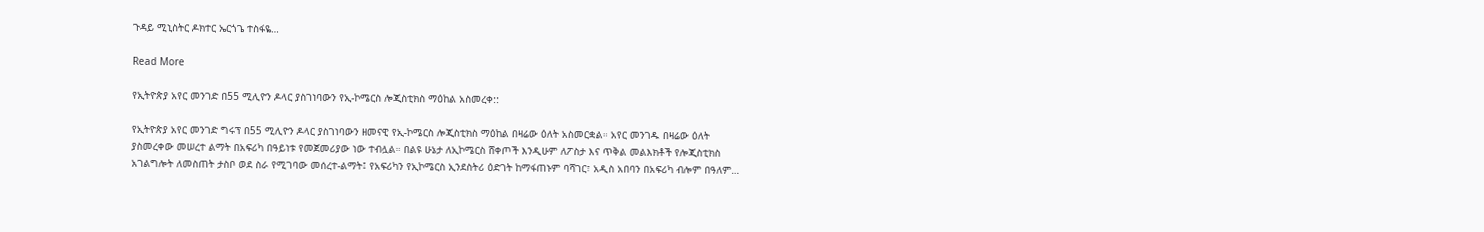ጉዳይ ሚኒስትር ዶክተር ኤርጎጌ ተስፋዬ…

Read More

የኢትዮጵያ አየር መንገድ በ55 ሚሊዮን ዶላር ያስገነባውን የኢ-ኮሜርስ ሎጂስቲክስ ማዕከል አስመረቀ::

የኢትዮጵያ አየር መንገድ ግሩፕ በ55 ሚሊዮን ዶላር ያስገነባውን ዘመናዊ የኢ-ኮሜርስ ሎጂስቲክስ ማዕከል በዛሬው ዕለት አስመርቋል። አየር መንገዱ በዛሬው ዕለት ያስመረቀው መሠረተ ልማት በአፍሪካ በዓይነቱ የመጀመሪያው ነው ተብሏል። በልዩ ሁኔታ ለኢኮሜርስ ሸቀጦች እንዲሁም ለፖስታ እና ጥቅል መልእክቶች የሎጂስቲክስ አገልግሎት ለመስጠት ታስቦ ወደ ስራ የሚገባው መሰረተ-ልማት፤ የአፍሪካን የኢኮሜርስ ኢንደስትሪ ዕድገት ከማፋጠኑም ባሻገር፣ አዲስ አበባን በአፍሪካ ብሎም በዓለም…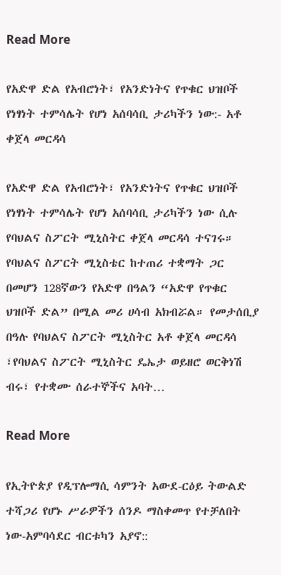Read More

የአድዋ ድል የአብሮነት፣ የአንድነትና የጥቁር ህዝቦች የነፃነት ተምሳሌት የሆነ አሰባሳቢ ታሪካችን ነው:- አቶ ቀጀላ መርዳሳ

የአድዋ ድል የአብሮነት፣ የአንድነትና የጥቁር ህዝቦች የነፃነት ተምሳሌት የሆነ አሰባሳቢ ታሪካችን ነው ሲሉ የባህልና ስፖርት ሚኒስትር ቀጀላ መርዳሳ ተናገሩ። የባህልና ስፖርት ሚኒስቴር ከተጠሪ ተቋማት ጋር በመሆን 128ኛውን የአድዋ በዓልን “አድዋ የጥቁር ህዝቦች ድል” በሚል መሪ ሀሳብ አክብሯል። የመታሰቢያ በዓሉ የባህልና ስፖርት ሚኒስትር አቶ ቀጀላ መርዳሳ ፣የባህልና ስፖርት ሚኒስትር ዴኤታ ወይዘሮ ወርቅነሽ ብሩ፣ የተቋሙ ሰራተኞችና አባት…

Read More

የኢትዮጵያ የዲፕሎማሲ ሳምንት አውደ-ርዕይ ትውልድ ተሻጋሪ የሆኑ ሥራዎችን ሰንዶ ማስቀመጥ የተቻለበት ነው-አምባሳደር ብርቱካን አያኖ::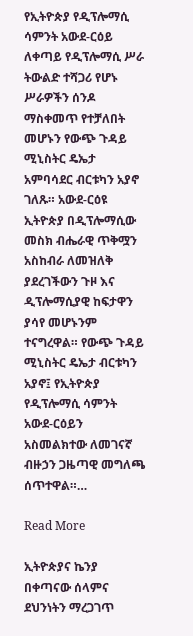የኢትዮጵያ የዲፕሎማሲ ሳምንት አውደ-ርዕይ ለቀጣይ የዲፕሎማሲ ሥራ ትውልድ ተሻጋሪ የሆኑ ሥራዎችን ሰንዶ ማስቀመጥ የተቻለበት መሆኑን የውጭ ጉዳይ ሚኒስትር ዴኤታ አምባሳደር ብርቱካን አያኖ ገለጹ። አውደ-ርዕዩ ኢትዮጵያ በዲፕሎማሲው መስክ ብሔራዊ ጥቅሟን አስከብራ ለመዝለቅ ያደረገችውን ጉዞ እና ዲፕሎማሲያዊ ከፍታዋን ያሳየ መሆኑንም ተናግረዋል። የውጭ ጉዳይ ሚኒስትር ዴኤታ ብርቱካን አያኖ፤ የኢትዮጵያ የዲፕሎማሲ ሳምንት አውደ-ርዕይን አስመልክተው ለመገናኛ ብዙኃን ጋዜጣዊ መግለጫ ሰጥተዋል።…

Read More

ኢትዮጵያና ኬንያ በቀጣናው ሰላምና ደህንነትን ማረጋገጥ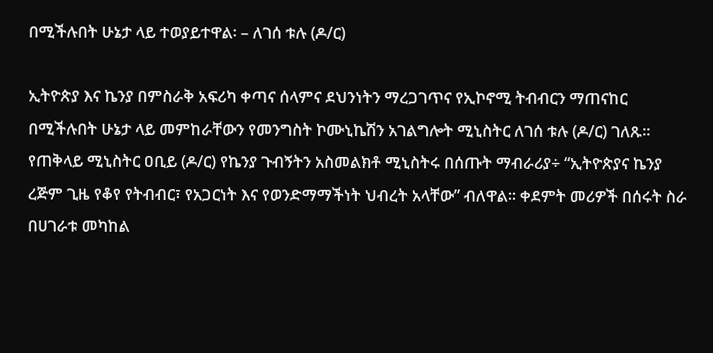በሚችሉበት ሁኔታ ላይ ተወያይተዋል፡ – ለገሰ ቱሉ (ዶ/ር)

ኢትዮጵያ እና ኬንያ በምስራቅ አፍሪካ ቀጣና ሰላምና ደህንነትን ማረጋገጥና የኢኮኖሚ ትብብርን ማጠናከር በሚችሉበት ሁኔታ ላይ መምከራቸውን የመንግስት ኮሙኒኬሽን አገልግሎት ሚኒስትር ለገሰ ቱሉ (ዶ/ር) ገለጹ፡፡ የጠቅላይ ሚኒስትር ዐቢይ (ዶ/ር) የኬንያ ጉብኝትን አስመልክቶ ሚኒስትሩ በሰጡት ማብራሪያ÷ “ኢትዮጵያና ኬንያ ረጅም ጊዜ የቆየ የትብብር፣ የአጋርነት እና የወንድማማችነት ህብረት አላቸው” ብለዋል፡፡ ቀደምት መሪዎች በሰሩት ስራ በሀገራቱ መካከል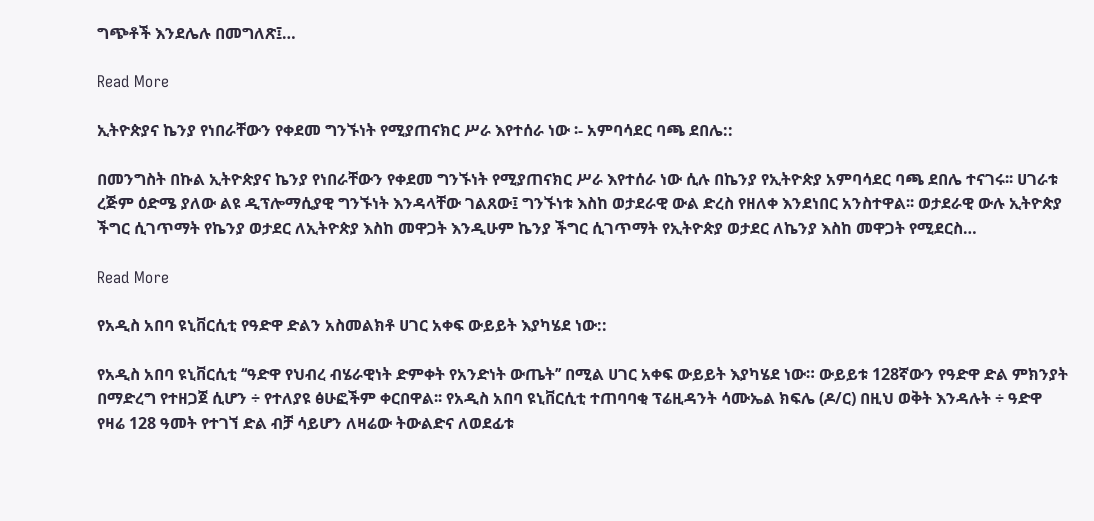ግጭቶች እንደሌሉ በመግለጽ፤…

Read More

ኢትዮጵያና ኬንያ የነበራቸውን የቀደመ ግንኙነት የሚያጠናክር ሥራ እየተሰራ ነው ፡- አምባሳደር ባጫ ደበሌ::

በመንግስት በኩል ኢትዮጵያና ኬንያ የነበራቸውን የቀደመ ግንኙነት የሚያጠናክር ሥራ እየተሰራ ነው ሲሉ በኬንያ የኢትዮጵያ አምባሳደር ባጫ ደበሌ ተናገሩ፡፡ ሀገራቱ ረጅም ዕድሜ ያለው ልዩ ዲፕሎማሲያዊ ግንኙነት እንዳላቸው ገልጸው፤ ግንኙነቱ እስከ ወታደራዊ ውል ድረስ የዘለቀ እንደነበር አንስተዋል፡፡ ወታደራዊ ውሉ ኢትዮጵያ ችግር ሲገጥማት የኬንያ ወታደር ለኢትዮጵያ እስከ መዋጋት እንዲሁም ኬንያ ችግር ሲገጥማት የኢትዮጵያ ወታደር ለኬንያ እስከ መዋጋት የሚደርስ…

Read More

የአዲስ አበባ ዩኒቨርሲቲ የዓድዋ ድልን አስመልክቶ ሀገር አቀፍ ውይይት እያካሄደ ነው::

የአዲስ አበባ ዩኒቨርሲቲ ‘‘ዓድዋ የህብረ ብሄራዊነት ድምቀት የአንድነት ውጤት’’ በሚል ሀገር አቀፍ ውይይት እያካሄደ ነው። ውይይቱ 128ኛውን የዓድዋ ድል ምክንያት በማድረግ የተዘጋጀ ሲሆን ÷ የተለያዩ ፅሁፎችም ቀርበዋል፡፡ የአዲስ አበባ ዩኒቨርሲቲ ተጠባባቂ ፕሬዚዳንት ሳሙኤል ክፍሌ (ዶ/ር) በዚህ ወቅት እንዳሉት ÷ ዓድዋ የዛሬ 128 ዓመት የተገኘ ድል ብቻ ሳይሆን ለዛሬው ትውልድና ለወደፊቱ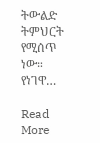ትውልድ ትምህርት የሚሰጥ ነው። የነገዋ…

Read More